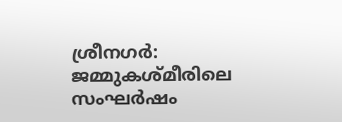ശ്രീനഗര്‍: ജമ്മുകശ്മീരിലെ സംഘർഷം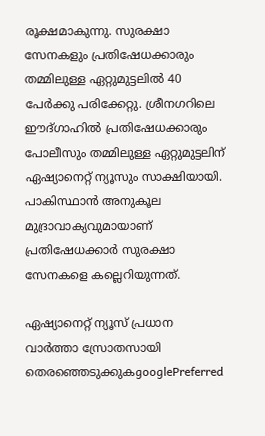രൂക്ഷമാകുന്നു. സുരക്ഷാ സേനകളും പ്രതിഷേധക്കാരും തമ്മിലുള്ള ഏറ്റുമുട്ടലിൽ 40 പേർക്കു പരിക്കേറ്റു. ശ്രീനഗറിലെ ഈദ്ഗാഹിൽ പ്രതിഷേധക്കാരും പോലീസും തമ്മിലുള്ള ഏറ്റുമുട്ടലിന് ഏഷ്യാനെറ്റ് ന്യൂസും സാക്ഷിയായി. പാകിസ്ഥാൻ അനുകൂല മുദ്രാവാക്യവുമായാണ് പ്രതിഷേധക്കാർ സുരക്ഷാ സേനകളെ കല്ലെറിയുന്നത്.

ഏഷ്യാനെറ്റ് ന്യൂസ് പ്രധാന വാർത്താ സ്രോതസായി തെരഞ്ഞെടുക്കുകgooglePreferred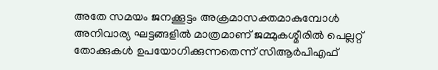അതേ സമയം ജനക്കൂട്ടം അക്രമാസക്തമാകുമ്പോള്‍ അനിവാര്യ ഘട്ടങ്ങളിൽ മാത്രമാണ് ജമ്മുകശ്മീരിൽ പെല്ലറ്റ് തോക്കുകൾ ഉപയോഗിക്കുന്നതെന്ന് സിആർപിഎഫ്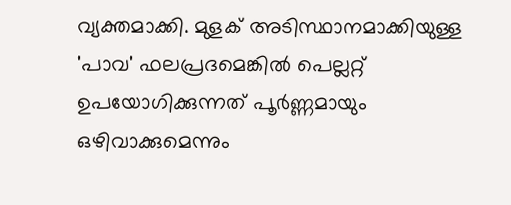വ്യക്തമാക്കി. മുളക് അടിസ്ഥാനമാക്കിയുള്ള 'പാവ' ഫലപ്രദമെങ്കിൽ പെല്ലറ്റ് ഉപയോഗിക്കുന്നത് പൂർണ്ണമായും ഒഴിവാക്കുമെന്നും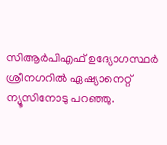സിആർപിഎഫ് ഉദ്യോഗസ്ഥർ ശ്രീനഗറിൽ ഏഷ്യാനെറ്റ് ന്യൂസിനോടു പറഞ്ഞു.